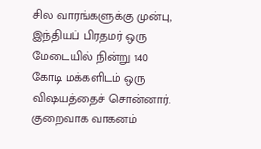சில வாரங்களுக்கு முன்பு, இந்தியப் பிரதமர் ஒரு மேடையில் நின்று 140 கோடி மக்களிடம் ஒரு விஷயத்தைச் சொன்னார். குறைவாக வாகனம்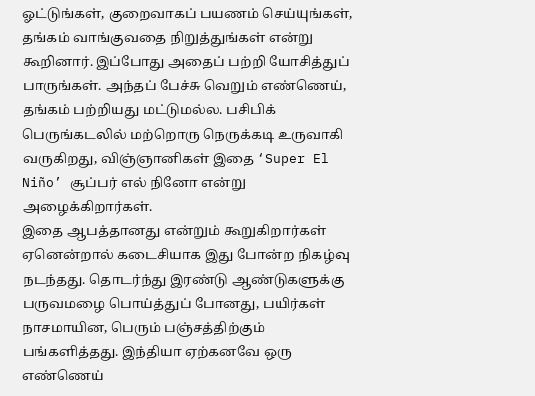ஓட்டுங்கள், குறைவாகப் பயணம் செய்யுங்கள், தங்கம் வாங்குவதை நிறுத்துங்கள் என்று கூறினார். இப்போது அதைப் பற்றி யோசித்துப் பாருங்கள். அந்தப் பேச்சு வெறும் எண்ணெய், தங்கம் பற்றியது மட்டுமல்ல. பசிபிக் பெருங்கடலில் மற்றொரு நெருக்கடி உருவாகி வருகிறது, விஞ்ஞானிகள் இதை ‘Super El Niño’ சூப்பர் எல் நினோ என்று அழைக்கிறார்கள்.
இதை ஆபத்தானது என்றும் கூறுகிறார்கள் ஏனென்றால் கடைசியாக இது போன்ற நிகழ்வு நடந்தது. தொடர்ந்து இரண்டு ஆண்டுகளுக்கு பருவமழை பொய்த்துப் போனது, பயிர்கள் நாசமாயின, பெரும் பஞ்சத்திற்கும் பங்களித்தது. இந்தியா ஏற்கனவே ஒரு எண்ணெய்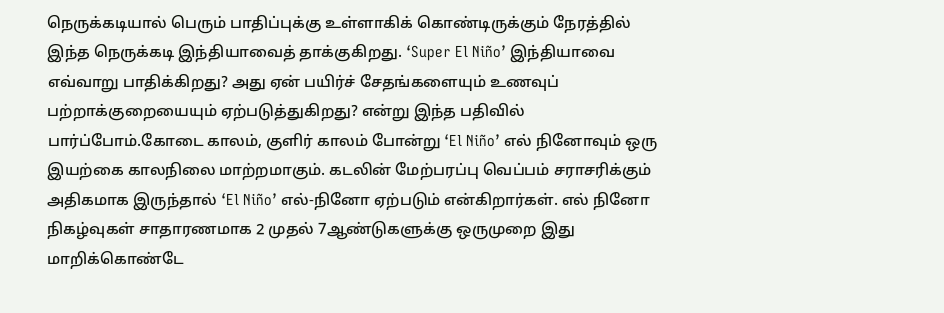நெருக்கடியால் பெரும் பாதிப்புக்கு உள்ளாகிக் கொண்டிருக்கும் நேரத்தில் இந்த நெருக்கடி இந்தியாவைத் தாக்குகிறது. ‘Super El Niño’ இந்தியாவை எவ்வாறு பாதிக்கிறது? அது ஏன் பயிர்ச் சேதங்களையும் உணவுப் பற்றாக்குறையையும் ஏற்படுத்துகிறது? என்று இந்த பதிவில் பார்ப்போம்.கோடை காலம், குளிர் காலம் போன்று ‘El Niño’ எல் நினோவும் ஒரு இயற்கை காலநிலை மாற்றமாகும். கடலின் மேற்பரப்பு வெப்பம் சராசரிக்கும் அதிகமாக இருந்தால் ‘El Niño’ எல்-நினோ ஏற்படும் என்கிறார்கள். எல் நினோ நிகழ்வுகள் சாதாரணமாக 2 முதல் 7ஆண்டுகளுக்கு ஒருமுறை இது மாறிக்கொண்டே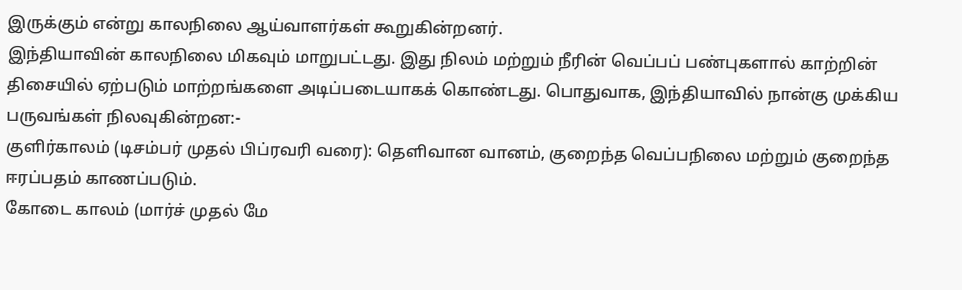இருக்கும் என்று காலநிலை ஆய்வாளர்கள் கூறுகின்றனர்.
இந்தியாவின் காலநிலை மிகவும் மாறுபட்டது. இது நிலம் மற்றும் நீரின் வெப்பப் பண்புகளால் காற்றின் திசையில் ஏற்படும் மாற்றங்களை அடிப்படையாகக் கொண்டது. பொதுவாக, இந்தியாவில் நான்கு முக்கிய பருவங்கள் நிலவுகின்றன:-
குளிர்காலம் (டிசம்பர் முதல் பிப்ரவரி வரை): தெளிவான வானம், குறைந்த வெப்பநிலை மற்றும் குறைந்த ஈரப்பதம் காணப்படும்.
கோடை காலம் (மார்ச் முதல் மே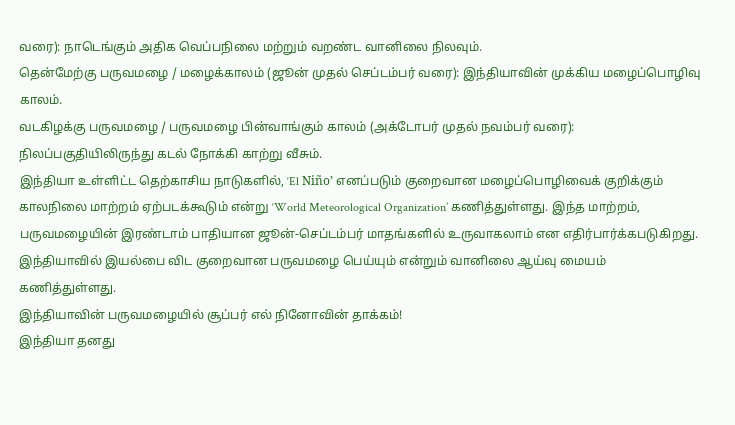வரை): நாடெங்கும் அதிக வெப்பநிலை மற்றும் வறண்ட வானிலை நிலவும்.
தென்மேற்கு பருவமழை / மழைக்காலம் (ஜூன் முதல் செப்டம்பர் வரை): இந்தியாவின் முக்கிய மழைப்பொழிவு காலம்.
வடகிழக்கு பருவமழை / பருவமழை பின்வாங்கும் காலம் (அக்டோபர் முதல் நவம்பர் வரை): நிலப்பகுதியிலிருந்து கடல் நோக்கி காற்று வீசும்.
இந்தியா உள்ளிட்ட தெற்காசிய நாடுகளில், ‘El Niño’ எனப்படும் குறைவான மழைப்பொழிவைக் குறிக்கும் காலநிலை மாற்றம் ஏற்படக்கூடும் என்று ‘World Meteorological Organization’ கணித்துள்ளது. இந்த மாற்றம், பருவமழையின் இரண்டாம் பாதியான ஜூன்-செப்டம்பர் மாதங்களில் உருவாகலாம் என எதிர்பார்க்கபடுகிறது. இந்தியாவில் இயல்பை விட குறைவான பருவமழை பெய்யும் என்றும் வானிலை ஆய்வு மையம் கணித்துள்ளது.
இந்தியாவின் பருவமழையில் சூப்பர் எல் நினோவின் தாக்கம்!
இந்தியா தனது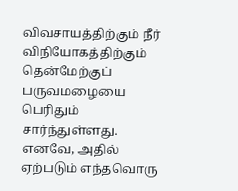விவசாயத்திற்கும் நீர் விநியோகத்திற்கும் தென்மேற்குப் பருவமழையை பெரிதும் சார்ந்துள்ளது. எனவே, அதில் ஏற்படும் எந்தவொரு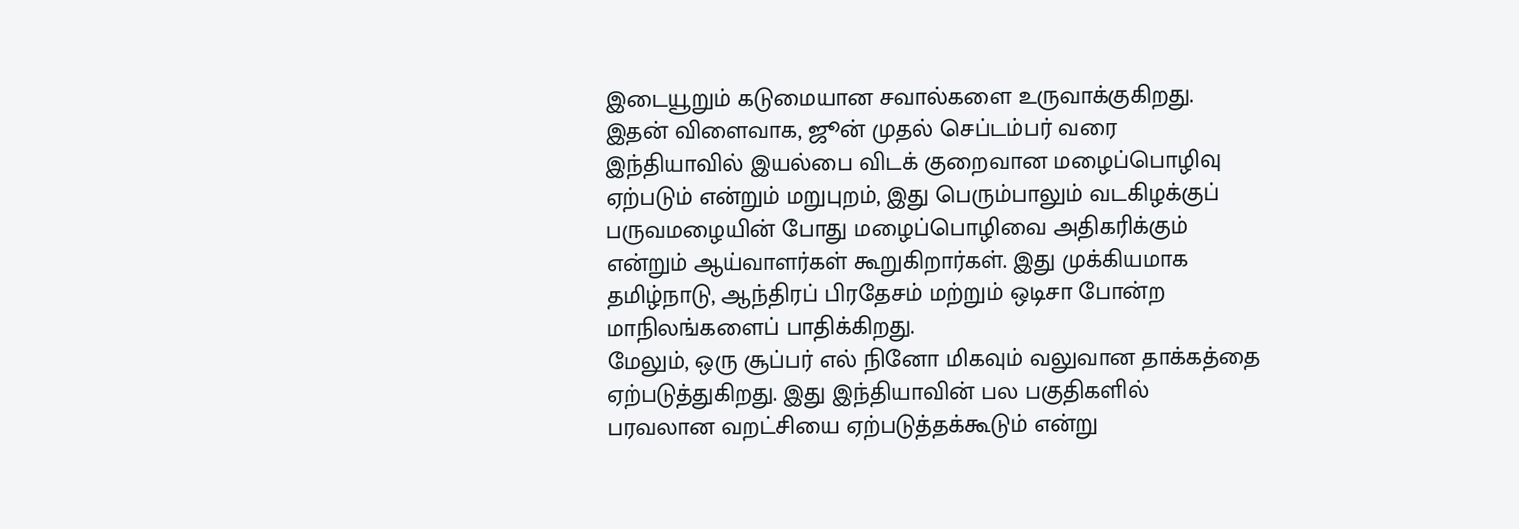இடையூறும் கடுமையான சவால்களை உருவாக்குகிறது.
இதன் விளைவாக, ஜூன் முதல் செப்டம்பர் வரை இந்தியாவில் இயல்பை விடக் குறைவான மழைப்பொழிவு ஏற்படும் என்றும் மறுபுறம், இது பெரும்பாலும் வடகிழக்குப் பருவமழையின் போது மழைப்பொழிவை அதிகரிக்கும் என்றும் ஆய்வாளர்கள் கூறுகிறார்கள். இது முக்கியமாக தமிழ்நாடு, ஆந்திரப் பிரதேசம் மற்றும் ஒடிசா போன்ற மாநிலங்களைப் பாதிக்கிறது.
மேலும், ஒரு சூப்பர் எல் நினோ மிகவும் வலுவான தாக்கத்தை ஏற்படுத்துகிறது. இது இந்தியாவின் பல பகுதிகளில் பரவலான வறட்சியை ஏற்படுத்தக்கூடும் என்று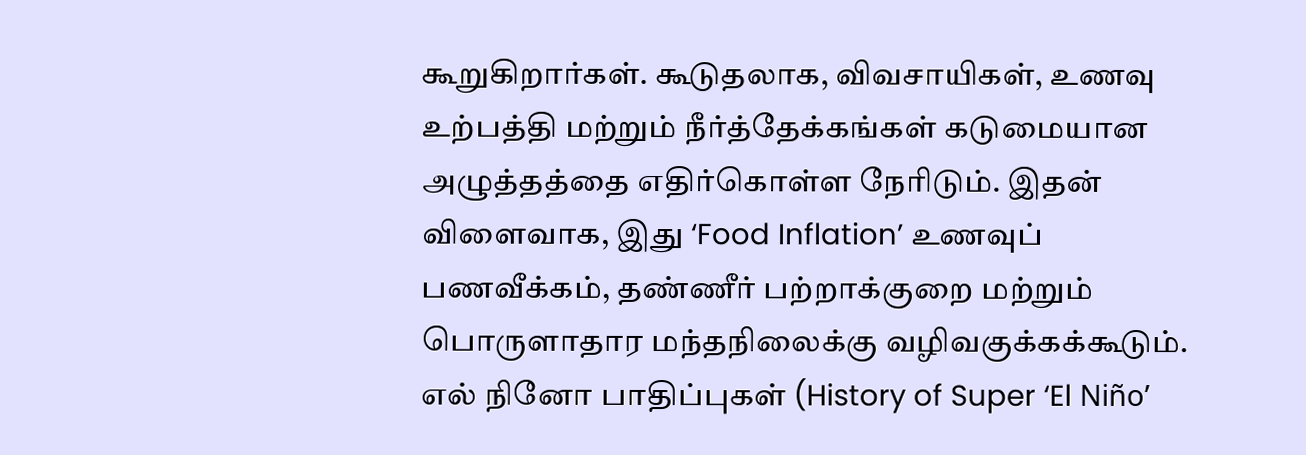கூறுகிறார்கள். கூடுதலாக, விவசாயிகள், உணவு உற்பத்தி மற்றும் நீர்த்தேக்கங்கள் கடுமையான அழுத்தத்தை எதிர்கொள்ள நேரிடும். இதன் விளைவாக, இது ‘Food Inflation’ உணவுப் பணவீக்கம், தண்ணீர் பற்றாக்குறை மற்றும் பொருளாதார மந்தநிலைக்கு வழிவகுக்கக்கூடும்.
எல் நினோ பாதிப்புகள் (History of Super ‘El Niño’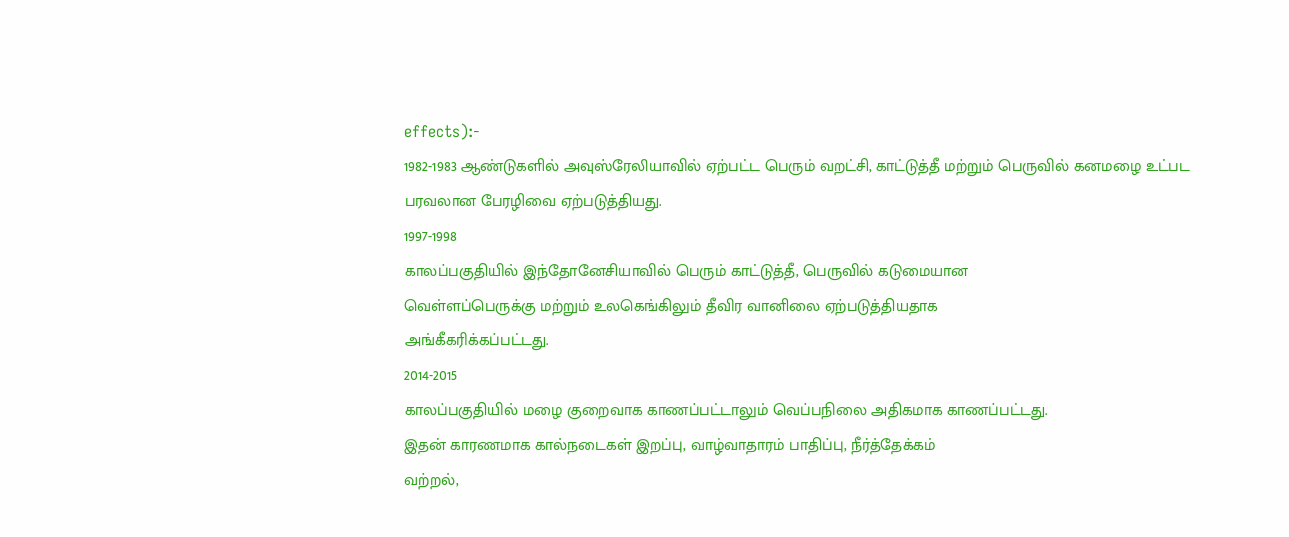effects):-
1982-1983 ஆண்டுகளில் அவுஸ்ரேலியாவில் ஏற்பட்ட பெரும் வறட்சி, காட்டுத்தீ மற்றும் பெருவில் கனமழை உட்பட பரவலான பேரழிவை ஏற்படுத்தியது.
1997-1998
காலப்பகுதியில் இந்தோனேசியாவில் பெரும் காட்டுத்தீ, பெருவில் கடுமையான
வெள்ளப்பெருக்கு மற்றும் உலகெங்கிலும் தீவிர வானிலை ஏற்படுத்தியதாக
அங்கீகரிக்கப்பட்டது.
2014-2015
காலப்பகுதியில் மழை குறைவாக காணப்பட்டாலும் வெப்பநிலை அதிகமாக காணப்பட்டது.
இதன் காரணமாக கால்நடைகள் இறப்பு, வாழ்வாதாரம் பாதிப்பு, நீர்த்தேக்கம்
வற்றல்,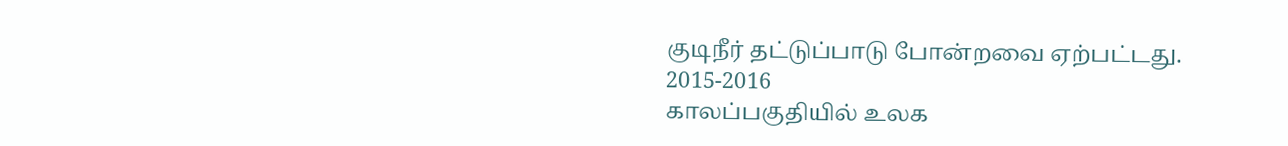குடிநீர் தட்டுப்பாடு போன்றவை ஏற்பட்டது.
2015-2016
காலப்பகுதியில் உலக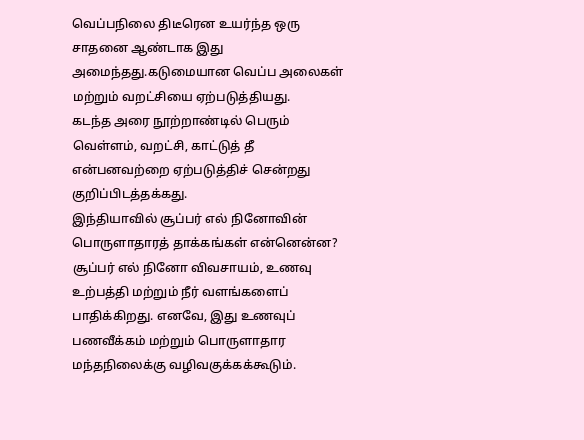வெப்பநிலை திடீரென உயர்ந்த ஒரு சாதனை ஆண்டாக இது
அமைந்தது.கடுமையான வெப்ப அலைகள் மற்றும் வறட்சியை ஏற்படுத்தியது.
கடந்த அரை நூற்றாண்டில் பெரும் வெள்ளம், வறட்சி, காட்டுத் தீ என்பனவற்றை ஏற்படுத்திச் சென்றது குறிப்பிடத்தக்கது.
இந்தியாவில் சூப்பர் எல் நினோவின் பொருளாதாரத் தாக்கங்கள் என்னென்ன?
சூப்பர் எல் நினோ விவசாயம், உணவு உற்பத்தி மற்றும் நீர் வளங்களைப் பாதிக்கிறது. எனவே, இது உணவுப் பணவீக்கம் மற்றும் பொருளாதார மந்தநிலைக்கு வழிவகுக்கக்கூடும்.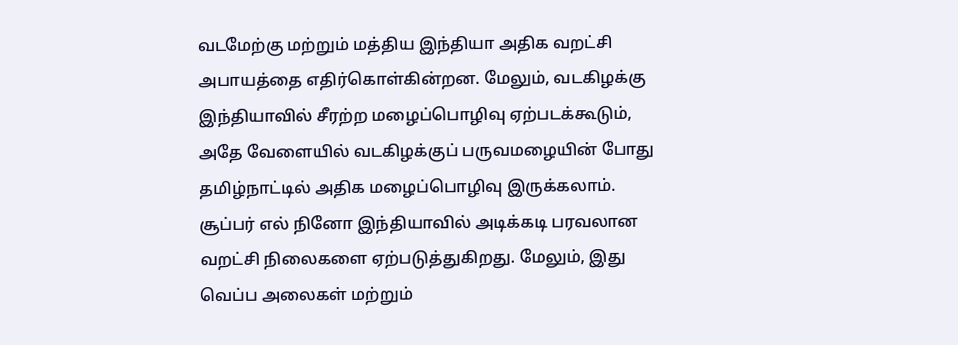வடமேற்கு மற்றும் மத்திய இந்தியா அதிக வறட்சி அபாயத்தை எதிர்கொள்கின்றன. மேலும், வடகிழக்கு இந்தியாவில் சீரற்ற மழைப்பொழிவு ஏற்படக்கூடும், அதே வேளையில் வடகிழக்குப் பருவமழையின் போது தமிழ்நாட்டில் அதிக மழைப்பொழிவு இருக்கலாம்.
சூப்பர் எல் நினோ இந்தியாவில் அடிக்கடி பரவலான வறட்சி நிலைகளை ஏற்படுத்துகிறது. மேலும், இது வெப்ப அலைகள் மற்றும்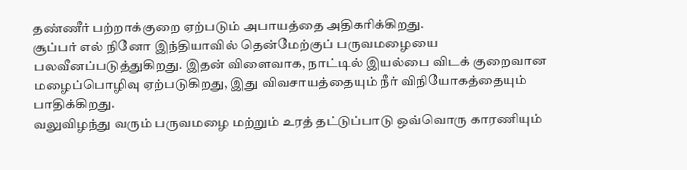தண்ணீர் பற்றாக்குறை ஏற்படும் அபாயத்தை அதிகரிக்கிறது.
சூப்பர் எல் நினோ இந்தியாவில் தென்மேற்குப் பருவமழையை பலவீனப்படுத்துகிறது. இதன் விளைவாக, நாட்டில் இயல்பை விடக் குறைவான மழைப்பொழிவு ஏற்படுகிறது, இது விவசாயத்தையும் நீர் விநியோகத்தையும் பாதிக்கிறது.
வலுவிழந்து வரும் பருவமழை மற்றும் உரத் தட்டுப்பாடு ஒவ்வொரு காரணியும்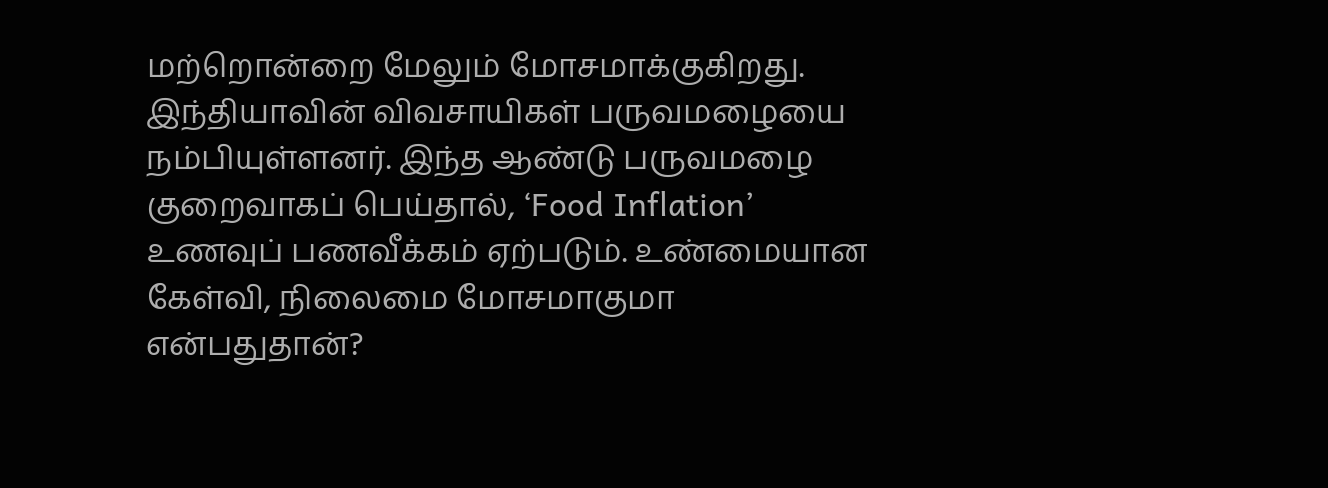மற்றொன்றை மேலும் மோசமாக்குகிறது.
இந்தியாவின் விவசாயிகள் பருவமழையை நம்பியுள்ளனர். இந்த ஆண்டு பருவமழை குறைவாகப் பெய்தால், ‘Food Inflation’ உணவுப் பணவீக்கம் ஏற்படும். உண்மையான கேள்வி, நிலைமை மோசமாகுமா என்பதுதான்?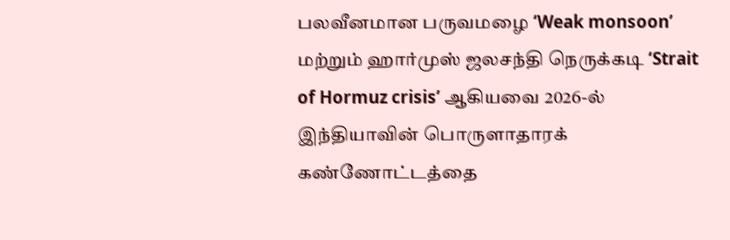பலவீனமான பருவமழை ‘Weak monsoon’ மற்றும் ஹார்முஸ் ஜலசந்தி நெருக்கடி ‘Strait of Hormuz crisis’ ஆகியவை 2026-ல் இந்தியாவின் பொருளாதாரக் கண்ணோட்டத்தை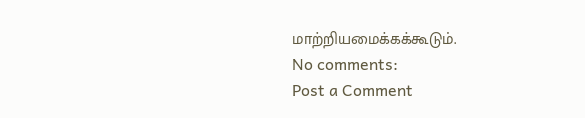மாற்றியமைக்கக்கூடும்.
No comments:
Post a Comment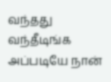வந்தது வந்தீடிங்க அப்படியே நான்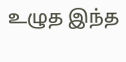உழுத இந்த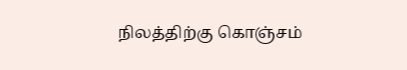நிலத்திற்கு கொஞ்சம்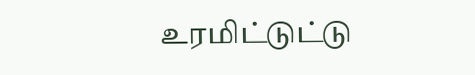உரமிட்டுட்டு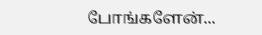போங்களேன்...